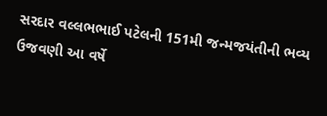સરદાર વલ્લભભાઈ પટેલની 151મી જન્મજયંતીની ભવ્ય ઉજવણી આ વર્ષે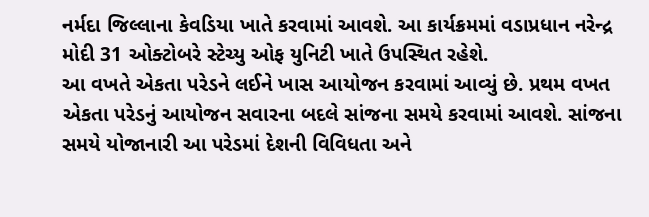નર્મદા જિલ્લાના કેવડિયા ખાતે કરવામાં આવશે. આ કાર્યક્રમમાં વડાપ્રધાન નરેન્દ્ર મોદી 31 ઓક્ટોબરે સ્ટેચ્યુ ઓફ યુનિટી ખાતે ઉપસ્થિત રહેશે.
આ વખતે એકતા પરેડને લઈને ખાસ આયોજન કરવામાં આવ્યું છે. પ્રથમ વખત એકતા પરેડનું આયોજન સવારના બદલે સાંજના સમયે કરવામાં આવશે. સાંજના સમયે યોજાનારી આ પરેડમાં દેશની વિવિધતા અને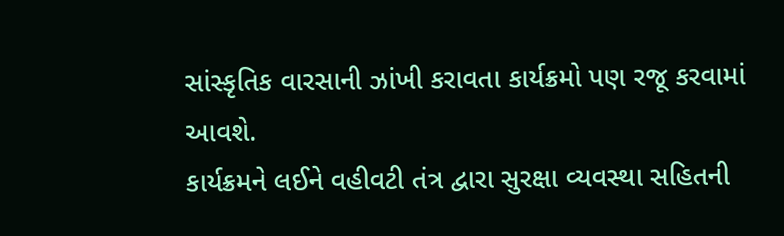સાંસ્કૃતિક વારસાની ઝાંખી કરાવતા કાર્યક્રમો પણ રજૂ કરવામાં આવશે.
કાર્યક્રમને લઈને વહીવટી તંત્ર દ્વારા સુરક્ષા વ્યવસ્થા સહિતની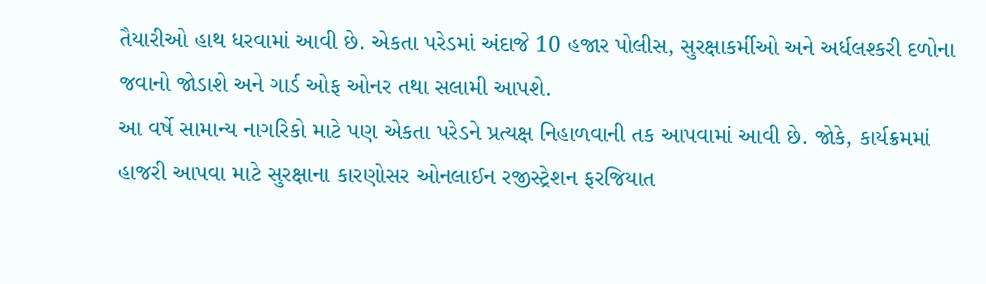તૈયારીઓ હાથ ધરવામાં આવી છે. એકતા પરેડમાં અંદાજે 10 હજાર પોલીસ, સુરક્ષાકર્મીઓ અને અર્ધલશ્કરી દળોના જવાનો જોડાશે અને ગાર્ડ ઓફ ઓનર તથા સલામી આપશે.
આ વર્ષે સામાન્ય નાગરિકો માટે પણ એકતા પરેડને પ્રત્યક્ષ નિહાળવાની તક આપવામાં આવી છે. જોકે, કાર્યક્રમમાં હાજરી આપવા માટે સુરક્ષાના કારણોસર ઓનલાઈન રજીસ્ટ્રેશન ફરજિયાત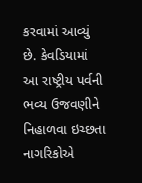કરવામાં આવ્યું છે. કેવડિયામાં આ રાષ્ટ્રીય પર્વની ભવ્ય ઉજવણીને નિહાળવા ઇચ્છતા નાગરિકોએ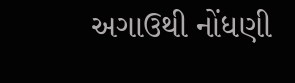અગાઉથી નોંધણી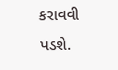કરાવવી પડશે.